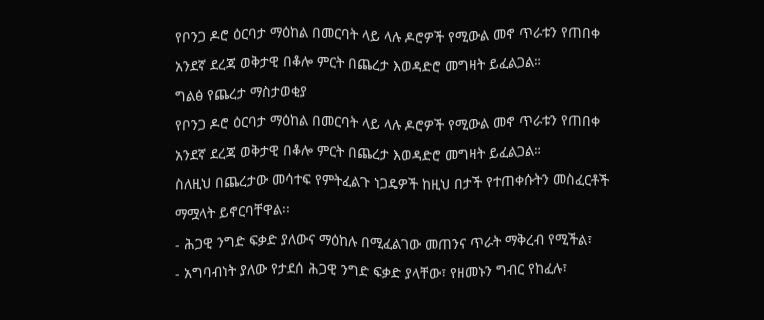የቦንጋ ዶሮ ዕርባታ ማዕከል በመርባት ላይ ላሉ ዶሮዎች የሚውል መኖ ጥራቱን የጠበቀ አንደኛ ደረጃ ወቅታዊ በቆሎ ምርት በጨረታ እወዳድሮ መግዛት ይፈልጋል።
ግልፅ የጨረታ ማስታወቂያ
የቦንጋ ዶሮ ዕርባታ ማዕከል በመርባት ላይ ላሉ ዶሮዎች የሚውል መኖ ጥራቱን የጠበቀ አንደኛ ደረጃ ወቅታዊ በቆሎ ምርት በጨረታ እወዳድሮ መግዛት ይፈልጋል።
ስለዚህ በጨረታው መሳተፍ የምትፈልጉ ነጋዴዎች ከዚህ በታች የተጠቀሱትን መስፈርቶች ማሟላት ይኖርባቸዋል፡፡
- ሕጋዊ ንግድ ፍቃድ ያለውና ማዕከሉ በሚፈልገው መጠንና ጥራት ማቅረብ የሚችል፣
- አግባብነት ያለው የታደሰ ሕጋዊ ንግድ ፍቃድ ያላቸው፣ የዘመኑን ግብር የከፈሉ፣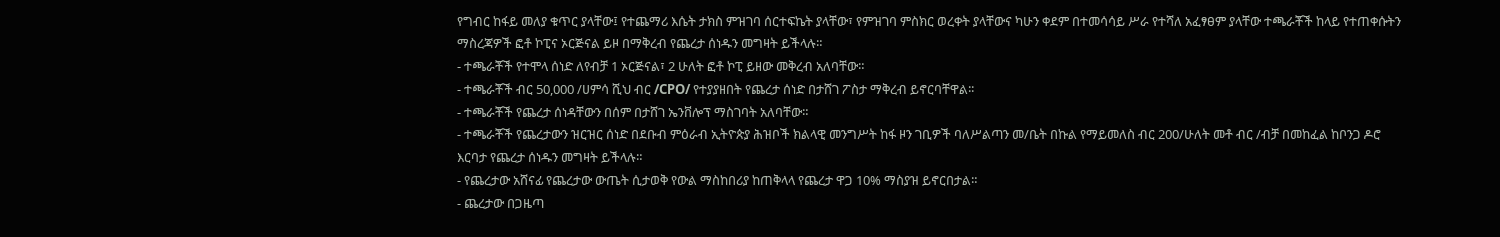የግብር ከፋይ መለያ ቁጥር ያላቸው፤ የተጨማሪ እሴት ታክስ ምዝገባ ሰርተፍኬት ያላቸው፣ የምዝገባ ምስክር ወረቀት ያላቸውና ካሁን ቀደም በተመሳሳይ ሥራ የተሻለ አፈፃፀም ያላቸው ተጫራቾች ከላይ የተጠቀሱትን ማስረጃዎች ፎቶ ኮፒና ኦርጅናል ይዞ በማቅረብ የጨረታ ሰነዱን መግዛት ይችላሉ።
- ተጫራቾች የተሞላ ሰነድ ለየብቻ 1 ኦርጅናል፣ 2 ሁለት ፎቶ ኮፒ ይዘው መቅረብ አለባቸው።
- ተጫራቾች ብር 50,000 /ሀምሳ ሺህ ብር /CPO/ የተያያዘበት የጨረታ ሰነድ በታሸገ ፖስታ ማቅረብ ይኖርባቸዋል፡፡
- ተጫራቾች የጨረታ ሰነዳቸውን በሰም በታሸገ ኤንቨሎፕ ማስገባት አለባቸው።
- ተጫራቾች የጨረታውን ዝርዝር ሰነድ በደቡብ ምዕራብ ኢትዮጵያ ሕዝቦች ክልላዊ መንግሥት ከፋ ዞን ገቢዎች ባለሥልጣን መ/ቤት በኩል የማይመለስ ብር 200/ሁለት መቶ ብር /ብቻ በመከፈል ከቦንጋ ዶሮ እርባታ የጨረታ ሰነዱን መግዛት ይችላሉ።
- የጨረታው አሸናፊ የጨረታው ውጤት ሲታወቅ የውል ማስከበሪያ ከጠቅላላ የጨረታ ዋጋ 10% ማስያዝ ይኖርበታል።
- ጨረታው በጋዜጣ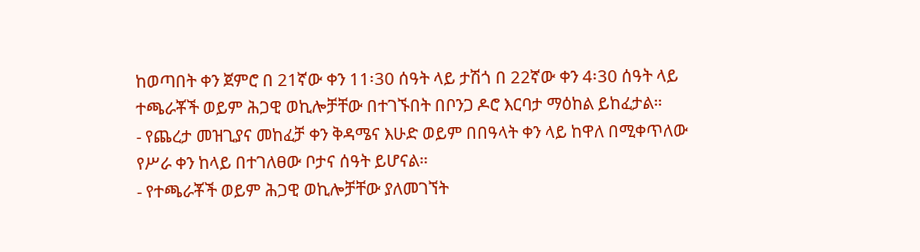ከወጣበት ቀን ጀምሮ በ 21ኛው ቀን 11፡30 ሰዓት ላይ ታሽጎ በ 22ኛው ቀን 4፡30 ሰዓት ላይ ተጫራቾች ወይም ሕጋዊ ወኪሎቻቸው በተገኙበት በቦንጋ ዶሮ እርባታ ማዕከል ይከፈታል።
- የጨረታ መዝጊያና መከፈቻ ቀን ቅዳሜና እሁድ ወይም በበዓላት ቀን ላይ ከዋለ በሚቀጥለው የሥራ ቀን ከላይ በተገለፀው ቦታና ሰዓት ይሆናል።
- የተጫራቾች ወይም ሕጋዊ ወኪሎቻቸው ያለመገኘት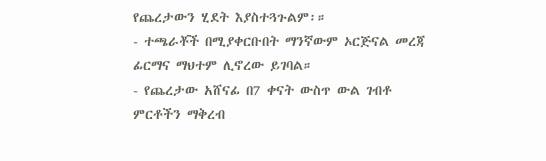የጨረታውን ሂደት እያስተጓጉልም፡።
- ተጫራቾች በሚያቀርቡበት ማንኛውም ኦርጅናል መረጃ ፊርማና ማህተም ሊኖረው ይገባል።
- የጨረታው አሸናፊ በ7 ቀናት ውስጥ ውል ገብቶ ምርቶችን ማቅረብ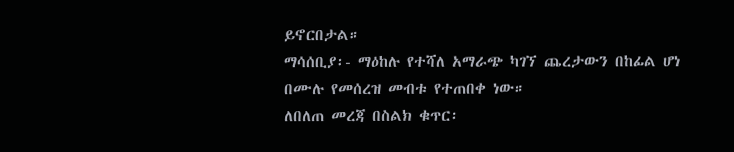ይኖርበታል።
ማሳሰቢያ፡- ማዕከሉ የተሻለ አማራጭ ካገኘ ጨረታውን በከፊል ሆነ በሙሉ የመሰረዝ መብቱ የተጠበቀ ነው።
ለበለጠ መረጃ በስልክ ቁጥር፡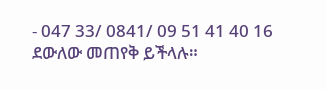- 047 33/ 0841/ 09 51 41 40 16 ደውለው መጠየቅ ይችላሉ።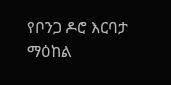የቦንጋ ዶሮ እርባታ ማዕከል